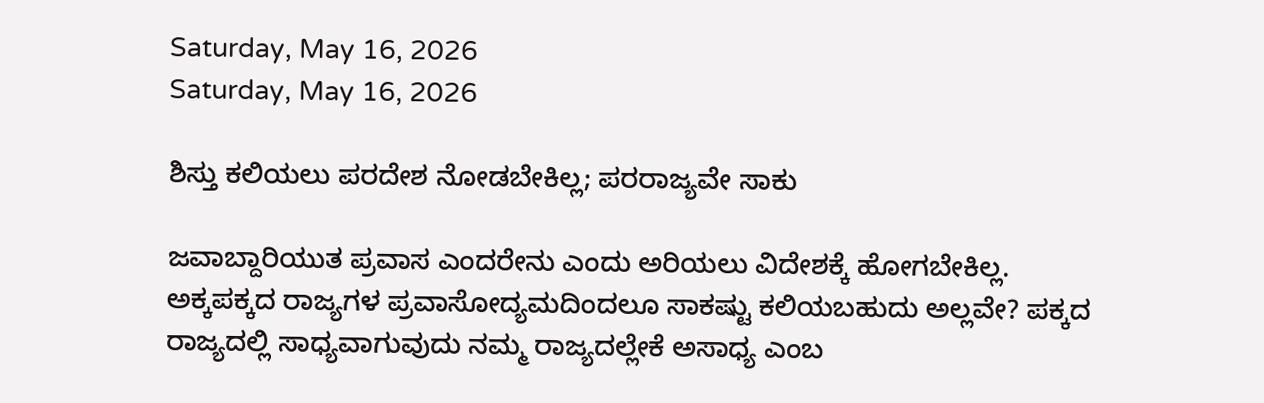Saturday, May 16, 2026
Saturday, May 16, 2026

ಶಿಸ್ತು ಕಲಿಯಲು ಪರದೇಶ ನೋಡಬೇಕಿಲ್ಲ; ಪರರಾಜ್ಯವೇ ಸಾಕು

ಜವಾಬ್ದಾರಿಯುತ ಪ್ರವಾಸ ಎಂದರೇನು ಎಂದು ಅರಿಯಲು ವಿದೇಶಕ್ಕೆ ಹೋಗಬೇಕಿಲ್ಲ. ಅಕ್ಕಪಕ್ಕದ ರಾಜ್ಯಗಳ ಪ್ರವಾಸೋದ್ಯಮದಿಂದಲೂ ಸಾಕಷ್ಟು ಕಲಿಯಬಹುದು ಅಲ್ಲವೇ? ಪಕ್ಕದ ರಾಜ್ಯದಲ್ಲಿ ಸಾಧ್ಯವಾಗುವುದು ನಮ್ಮ ರಾಜ್ಯದಲ್ಲೇಕೆ ಅಸಾಧ್ಯ ಎಂಬ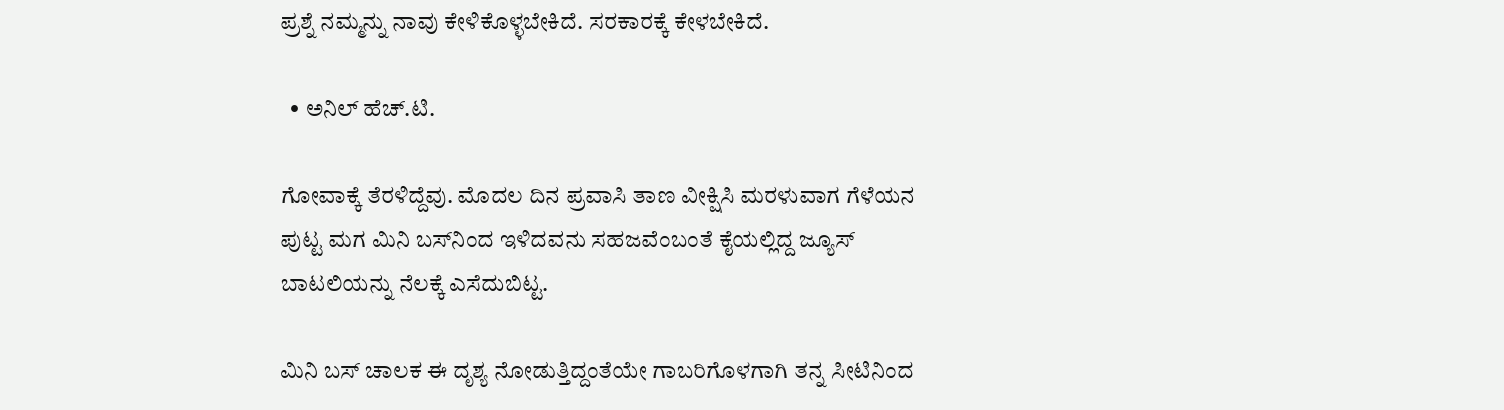ಪ್ರಶ್ನೆ ನಮ್ಮನ್ನು ನಾವು ಕೇಳಿಕೊಳ್ಳಬೇಕಿದೆ. ಸರಕಾರಕ್ಕೆ ಕೇಳಬೇಕಿದೆ.

  • ಅನಿಲ್ ಹೆಚ್.ಟಿ.

ಗೋವಾಕ್ಕೆ ತೆರಳಿದ್ದೆವು. ಮೊದಲ ದಿನ ಪ್ರವಾಸಿ ತಾಣ ವೀಕ್ಷಿಸಿ ಮರಳುವಾಗ ಗೆಳೆಯನ ಪುಟ್ಟ ಮಗ ಮಿನಿ ಬಸ್‌ನಿಂದ ಇಳಿದವನು ಸಹಜವೆಂಬಂತೆ ಕೈಯಲ್ಲಿದ್ದ ಜ್ಯೂಸ್ ಬಾಟಲಿಯನ್ನು ನೆಲಕ್ಕೆ ಎಸೆದುಬಿಟ್ಟ.

ಮಿನಿ ಬಸ್ ಚಾಲಕ ಈ ದೃಶ್ಯ ನೋಡುತ್ತಿದ್ದಂತೆಯೇ ಗಾಬರಿಗೊಳಗಾಗಿ ತನ್ನ ಸೀಟಿನಿಂದ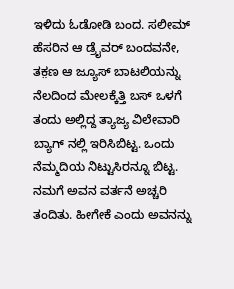ಇಳಿದು ಓಡೋಡಿ ಬಂದ. ಸಲೀಮ್‌ ಹೆಸರಿನ ಆ ಡ್ರೈವರ್ ಬಂದವನೇ, ತಕ಼ಣ ಆ ಜ್ಯೂಸ್ ಬಾಟಲಿಯನ್ನು ನೆಲದಿಂದ ಮೇಲಕ್ಕೆತ್ತಿ ಬಸ್ ಒಳಗೆ ತಂದು ಅಲ್ಲಿದ್ದ ತ್ಯಾಜ್ಯ ವಿಲೇವಾರಿ ಬ್ಯಾಗ್ ನಲ್ಲಿ ಇರಿಸಿಬಿಟ್ಟ. ಒಂದು ನೆಮ್ಮದಿಯ ನಿಟ್ಟುಸಿರನ್ನೂ ಬಿಟ್ಟ. ನಮಗೆ ಅವನ ವರ್ತನೆ ಅಚ್ಚರಿ ತಂದಿತು. ಹೀಗೇಕೆ ಎಂದು ಅವನನ್ನು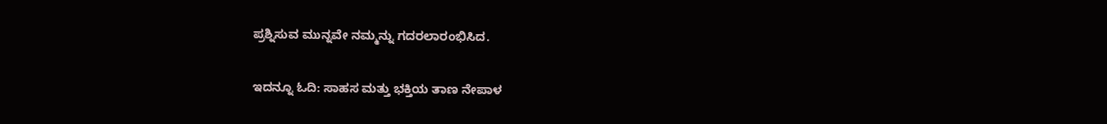ಪ್ರಶ್ನಿಸುವ ಮುನ್ನವೇ ನಮ್ಮನ್ನು ಗದರಲಾರಂಭಿಸಿದ.

ಇದನ್ನೂ ಓದಿ: ಸಾಹಸ ಮತ್ತು ಭಕ್ತಿಯ ತಾಣ ನೇಪಾಳ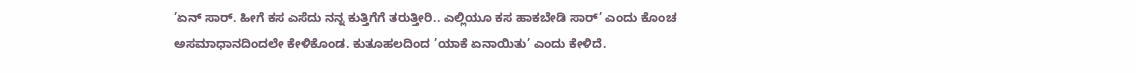’ಏನ್ ಸಾರ್. ಹೀಗೆ ಕಸ ಎಸೆದು ನನ್ನ ಕುತ್ತಿಗೆಗೆ ತರುತ್ತೀರಿ.. ಎಲ್ಲಿಯೂ ಕಸ ಹಾಕಬೇಡಿ ಸಾರ್’ ಎಂದು ಕೊಂಚ ಅಸಮಾಧಾನದಿಂದಲೇ ಕೇಳಿಕೊಂಡ. ಕುತೂಹಲದಿಂದ ’ಯಾಕೆ ಏನಾಯಿತು’ ಎಂದು ಕೇಳಿದೆ.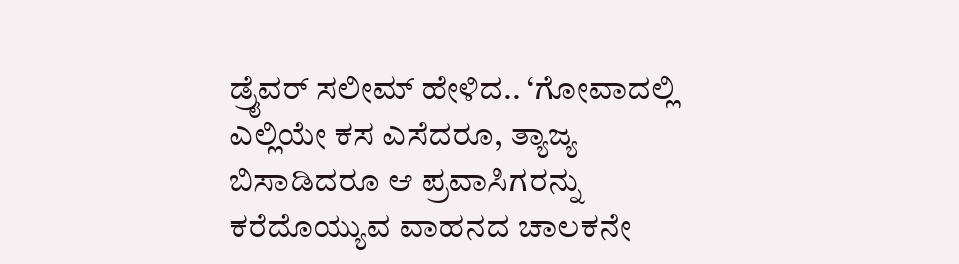ಡ್ರೈವರ್ ಸಲೀಮ್ ಹೇಳಿದ.. ‘ಗೋವಾದಲ್ಲಿ ಎಲ್ಲಿಯೇ ಕಸ ಎಸೆದರೂ, ತ್ಯಾಜ್ಯ ಬಿಸಾಡಿದರೂ ಆ ಪ್ರವಾಸಿಗರನ್ನು ಕರೆದೊಯ್ಯುವ ವಾಹನದ ಚಾಲಕನೇ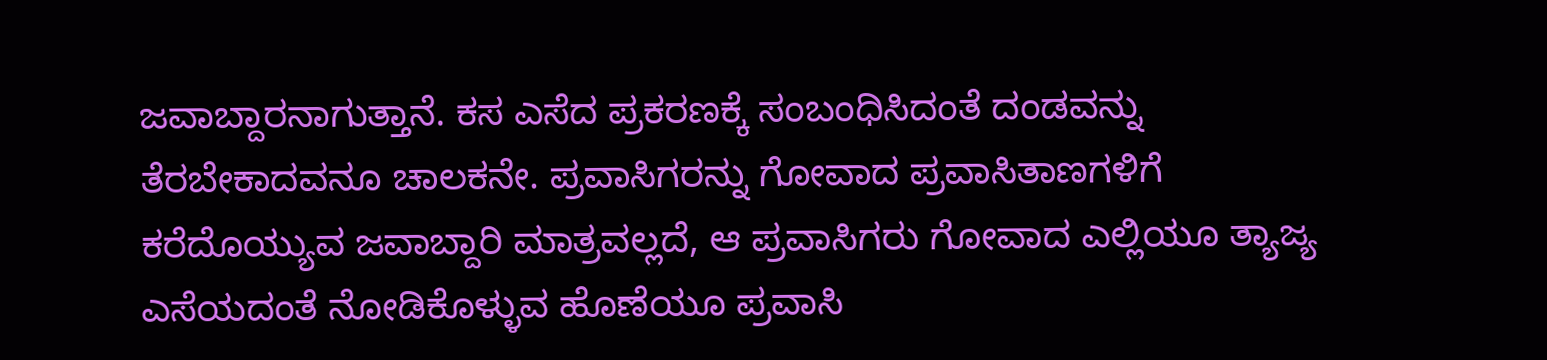ಜವಾಬ್ದಾರನಾಗುತ್ತಾನೆ. ಕಸ ಎಸೆದ ಪ್ರಕರಣಕ್ಕೆ ಸಂಬಂಧಿಸಿದಂತೆ ದಂಡವನ್ನು ತೆರಬೇಕಾದವನೂ ಚಾಲಕನೇ. ಪ್ರವಾಸಿಗರನ್ನು ಗೋವಾದ ಪ್ರವಾಸಿತಾಣಗಳಿಗೆ ಕರೆದೊಯ್ಯುವ ಜವಾಬ್ದಾರಿ ಮಾತ್ರವಲ್ಲದೆ, ಆ ಪ್ರವಾಸಿಗರು ಗೋವಾದ ಎಲ್ಲಿಯೂ ತ್ಯಾಜ್ಯ ಎಸೆಯದಂತೆ ನೋಡಿಕೊಳ್ಳುವ ಹೊಣೆಯೂ ಪ್ರವಾಸಿ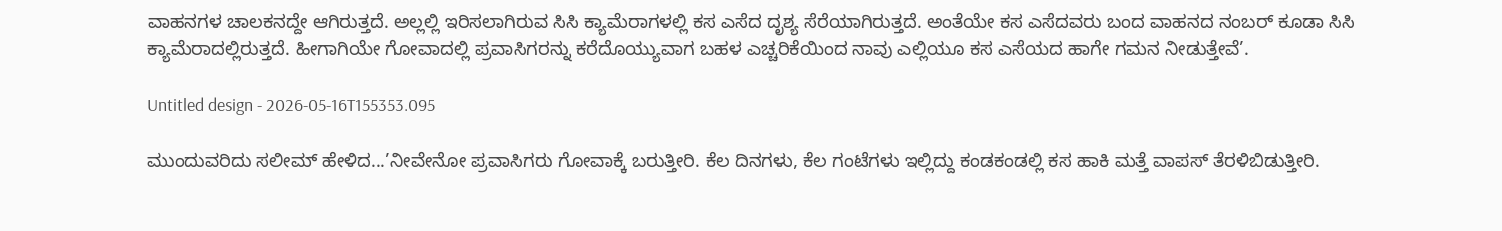ವಾಹನಗಳ ಚಾಲಕನದ್ದೇ ಆಗಿರುತ್ತದೆ. ಅಲ್ಲಲ್ಲಿ ಇರಿಸಲಾಗಿರುವ ಸಿಸಿ ಕ್ಯಾಮೆರಾಗಳಲ್ಲಿ ಕಸ ಎಸೆದ ದೃಶ್ಯ ಸೆರೆಯಾಗಿರುತ್ತದೆ. ಅಂತೆಯೇ ಕಸ ಎಸೆದವರು ಬಂದ ವಾಹನದ ನಂಬರ್ ಕೂಡಾ ಸಿಸಿ ಕ್ಯಾಮೆರಾದಲ್ಲಿರುತ್ತದೆ. ಹೀಗಾಗಿಯೇ ಗೋವಾದಲ್ಲಿ ಪ್ರವಾಸಿಗರನ್ನು ಕರೆದೊಯ್ಯುವಾಗ ಬಹಳ ಎಚ್ಚರಿಕೆಯಿಂದ ನಾವು ಎಲ್ಲಿಯೂ ಕಸ ಎಸೆಯದ ಹಾಗೇ ಗಮನ ನೀಡುತ್ತೇವೆ’.

Untitled design - 2026-05-16T155353.095

ಮುಂದುವರಿದು ಸಲೀಮ್ ಹೇಳಿದ...’ನೀವೇನೋ ಪ್ರವಾಸಿಗರು ಗೋವಾಕ್ಕೆ ಬರುತ್ತೀರಿ. ಕೆಲ ದಿನಗಳು, ಕೆಲ ಗಂಟೆಗಳು ಇಲ್ಲಿದ್ದು ಕಂಡಕಂಡಲ್ಲಿ ಕಸ ಹಾಕಿ ಮತ್ತೆ ವಾಪಸ್ ತೆರಳಿಬಿಡುತ್ತೀರಿ.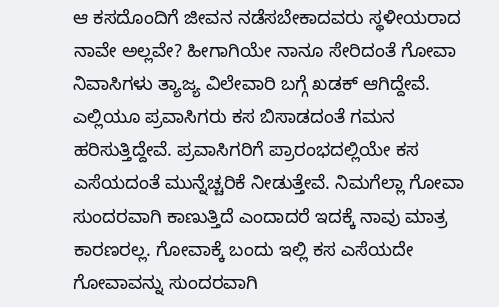ಆ ಕಸದೊಂದಿಗೆ ಜೀವನ ನಡೆಸಬೇಕಾದವರು ಸ್ಥಳೀಯರಾದ ನಾವೇ ಅಲ್ಲವೇ? ಹೀಗಾಗಿಯೇ ನಾನೂ ಸೇರಿದಂತೆ ಗೋವಾ ನಿವಾಸಿಗಳು ತ್ಯಾಜ್ಯ ವಿಲೇವಾರಿ ಬಗ್ಗೆ ಖಡಕ್ ಆಗಿದ್ದೇವೆ. ಎಲ್ಲಿಯೂ ಪ್ರವಾಸಿಗರು ಕಸ ಬಿಸಾಡದಂತೆ ಗಮನ ಹರಿಸುತ್ತಿದ್ದೇವೆ. ಪ್ರವಾಸಿಗರಿಗೆ ಪ್ರಾರಂಭದಲ್ಲಿಯೇ ಕಸ ಎಸೆಯದಂತೆ ಮುನ್ನೆಚ್ಚರಿಕೆ ನೀಡುತ್ತೇವೆ. ನಿಮಗೆಲ್ಲಾ ಗೋವಾ ಸುಂದರವಾಗಿ ಕಾಣುತ್ತಿದೆ ಎಂದಾದರೆ ಇದಕ್ಕೆ ನಾವು ಮಾತ್ರ ಕಾರಣರಲ್ಲ. ಗೋವಾಕ್ಕೆ ಬಂದು ಇಲ್ಲಿ ಕಸ ಎಸೆಯದೇ ಗೋವಾವನ್ನು ಸುಂದರವಾಗಿ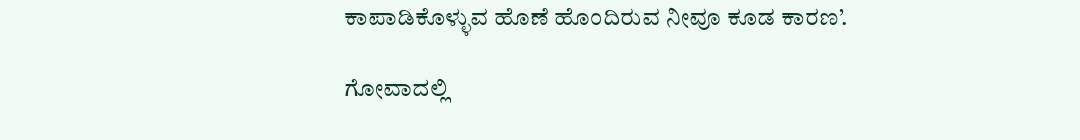ಕಾಪಾಡಿಕೊಳ್ಳುವ ಹೊಣೆ ಹೊಂದಿರುವ ನೀವೂ ಕೂಡ ಕಾರಣ’.

ಗೋವಾದಲ್ಲಿ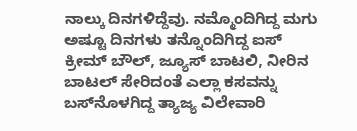ನಾಲ್ಕು ದಿನಗಳಿದ್ದೆವು. ನಮ್ಮೊಂದಿಗಿದ್ದ ಮಗು ಅಷ್ಟೂ ದಿನಗಳು ತನ್ನೊಂದಿಗಿದ್ದ ಐಸ್ ಕ್ರೀಮ್ ಬೌಲ್, ಜ್ಯೂಸ್ ಬಾಟಲಿ, ನೀರಿನ ಬಾಟಲ್ ಸೇರಿದಂತೆ ಎಲ್ಲಾ ಕಸವನ್ನು ಬಸ್‌ನೊಳಗಿದ್ದ ತ್ಯಾಜ್ಯ ವಿಲೇವಾರಿ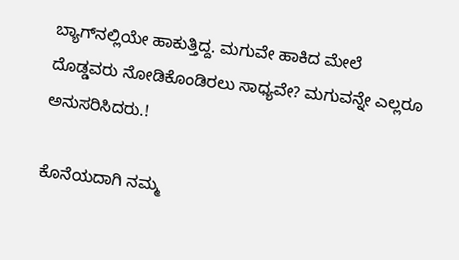ಬ್ಯಾಗ್‌ನಲ್ಲಿಯೇ ಹಾಕುತ್ತಿದ್ದ. ಮಗುವೇ ಹಾಕಿದ ಮೇಲೆ ದೊಡ್ಡವರು ನೋಡಿಕೊಂಡಿರಲು ಸಾಧ್ಯವೇ? ಮಗುವನ್ನೇ ಎಲ್ಲರೂ ಅನುಸರಿಸಿದರು.!

ಕೊನೆಯದಾಗಿ ನಮ್ಮ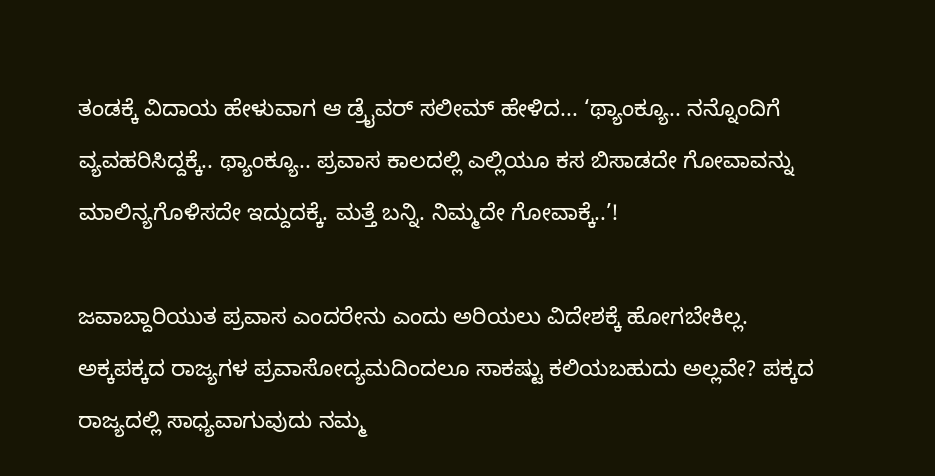ತಂಡಕ್ಕೆ ವಿದಾಯ ಹೇಳುವಾಗ ಆ ಡ್ರೈವರ್ ಸಲೀಮ್ ಹೇಳಿದ... ‘ಥ್ಯಾಂಕ್ಯೂ.. ನನ್ನೊಂದಿಗೆ ವ್ಯವಹರಿಸಿದ್ದಕ್ಕೆ.. ಥ್ಯಾಂಕ್ಯೂ.. ಪ್ರವಾಸ ಕಾಲದಲ್ಲಿ ಎಲ್ಲಿಯೂ ಕಸ ಬಿಸಾಡದೇ ಗೋವಾವನ್ನು ಮಾಲಿನ್ಯಗೊಳಿಸದೇ ಇದ್ದುದಕ್ಕೆ. ಮತ್ತೆ ಬನ್ನಿ. ನಿಮ್ಮದೇ ಗೋವಾಕ್ಕೆ..’!

ಜವಾಬ್ದಾರಿಯುತ ಪ್ರವಾಸ ಎಂದರೇನು ಎಂದು ಅರಿಯಲು ವಿದೇಶಕ್ಕೆ ಹೋಗಬೇಕಿಲ್ಲ. ಅಕ್ಕಪಕ್ಕದ ರಾಜ್ಯಗಳ ಪ್ರವಾಸೋದ್ಯಮದಿಂದಲೂ ಸಾಕಷ್ಟು ಕಲಿಯಬಹುದು ಅಲ್ಲವೇ? ಪಕ್ಕದ ರಾಜ್ಯದಲ್ಲಿ ಸಾಧ್ಯವಾಗುವುದು ನಮ್ಮ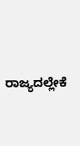ರಾಜ್ಯದಲ್ಲೇಕೆ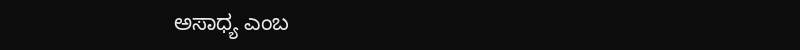ಅಸಾಧ್ಯ ಎಂಬ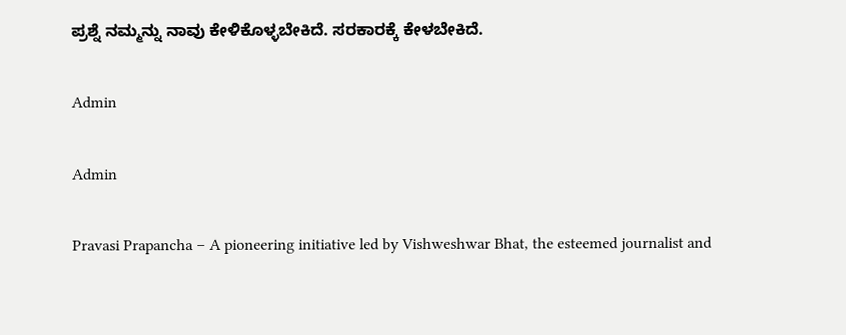ಪ್ರಶ್ನೆ ನಮ್ಮನ್ನು ನಾವು ಕೇಳಿಕೊಳ್ಳಬೇಕಿದೆ. ಸರಕಾರಕ್ಕೆ ಕೇಳಬೇಕಿದೆ.

Admin

Admin

Pravasi Prapancha – A pioneering initiative led by Vishweshwar Bhat, the esteemed journalist and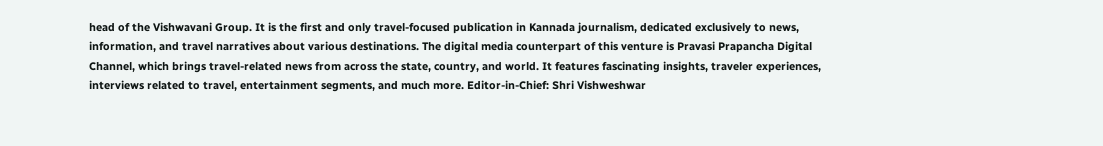head of the Vishwavani Group. It is the first and only travel-focused publication in Kannada journalism, dedicated exclusively to news, information, and travel narratives about various destinations. The digital media counterpart of this venture is Pravasi Prapancha Digital Channel, which brings travel-related news from across the state, country, and world. It features fascinating insights, traveler experiences, interviews related to travel, entertainment segments, and much more. Editor-in-Chief: Shri Vishweshwar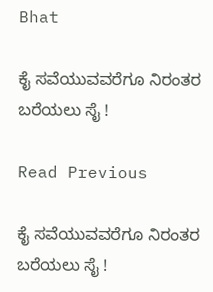Bhat

ಕೈ ಸವೆಯುವವರೆಗೂ ನಿರಂತರ ಬರೆಯಲು ಸೈ !

Read Previous

ಕೈ ಸವೆಯುವವರೆಗೂ ನಿರಂತರ ಬರೆಯಲು ಸೈ !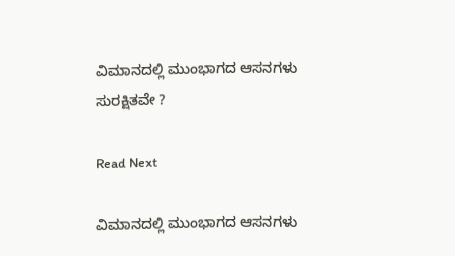ವಿಮಾನದಲ್ಲಿ ಮುಂಭಾಗದ ಆಸನಗಳು ಸುರಕ್ಷಿತವೇ ?

Read Next

ವಿಮಾನದಲ್ಲಿ ಮುಂಭಾಗದ ಆಸನಗಳು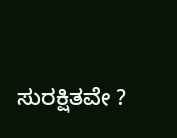ಸುರಕ್ಷಿತವೇ ?